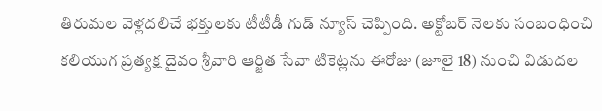తిరుమల వెళ్లదలిచే భక్తులకు టీటీడీ గుడ్ న్యూస్ చెప్పింది. అక్టోబర్ నెలకు సంబంధించి కలియుగ ప్రత్యక్ష దైవం శ్రీవారి ఆర్జిత సేవా టికెట్లను ఈరోజు (జూలై 18) నుంచి విడుదల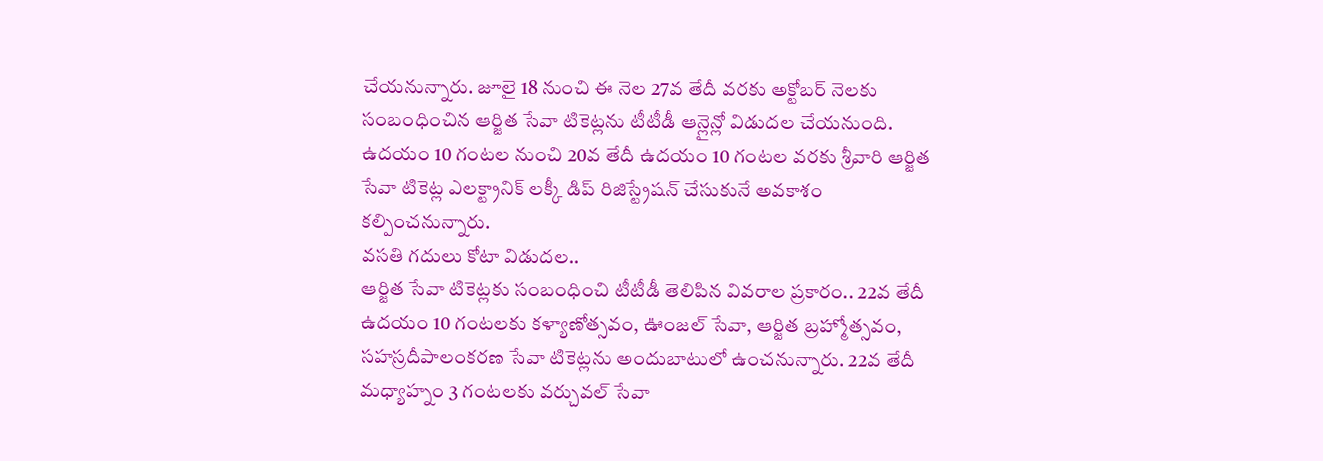చేయనున్నారు. జూలై 18 నుంచి ఈ నెల 27వ తేదీ వరకు అక్టోబర్ నెలకు సంబంధించిన ఆర్జిత సేవా టికెట్లను టీటీడీ ఆన్లైన్లో విడుదల చేయనుంది. ఉదయం 10 గంటల నుంచి 20వ తేదీ ఉదయం 10 గంటల వరకు శ్రీవారి ఆర్జిత సేవా టికెట్ల ఎలక్ట్రానిక్ లక్కీ డిప్ రిజిస్ట్రేషన్ చేసుకునే అవకాశం కల్పించనున్నారు.
వసతి గదులు కోటా విడుదల..
ఆర్జిత సేవా టికెట్లకు సంబంధించి టీటీడీ తెలిపిన వివరాల ప్రకారం.. 22వ తేదీ ఉదయం 10 గంటలకు కళ్యాణోత్సవం, ఊంజల్ సేవా, ఆర్జిత బ్రహ్మోత్సవం, సహస్రదీపాలంకరణ సేవా టికెట్లను అందుబాటులో ఉంచనున్నారు. 22వ తేదీ మధ్యాహ్నం 3 గంటలకు వర్చువల్ సేవా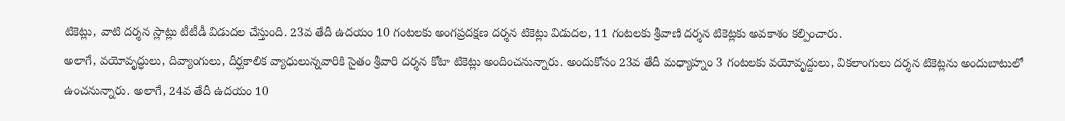టికెట్లు, వాటి దర్శన స్లాట్లు టీటీడీ విడుదల చేస్తుంది. 23వ తేదీ ఉదయం 10 గంటలకు అంగప్రదక్షణ దర్శన టికెట్లు విడుదల, 11 గంటలకు శ్రీవాణి దర్శన టికెట్లకు అవకాశం కల్పించారు.
అలాగే, వయోవృద్ధులు, దివ్యాంగులు, దీర్ఘకాలిక వ్యాధులున్నవారికి సైతం శ్రీవారి దర్శన కోటా టికెట్లు అందించనున్నారు. అందుకోసం 23వ తేదీ మధ్యాహ్నం 3 గంటలకు వయోవృద్దులు, వికలాంగులు దర్శన టికెట్లను అందుబాటులో ఉంచనున్నారు. అలాగే, 24వ తేదీ ఉదయం 10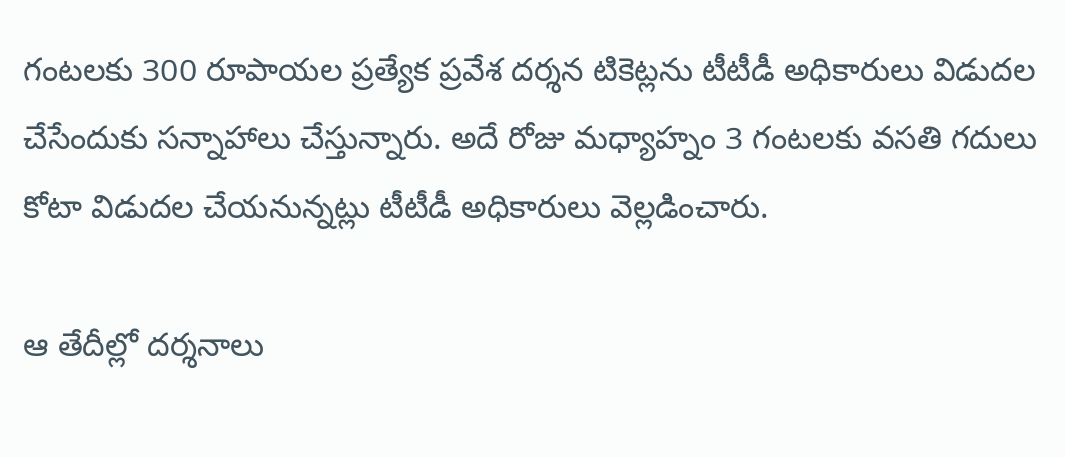గంటలకు 300 రూపాయల ప్రత్యేక ప్రవేశ దర్శన టికెట్లను టీటీడీ అధికారులు విడుదల చేసేందుకు సన్నాహాలు చేస్తున్నారు. అదే రోజు మధ్యాహ్నం 3 గంటలకు వసతి గదులు కోటా విడుదల చేయనున్నట్లు టీటీడీ అధికారులు వెల్లడించారు.

ఆ తేదీల్లో దర్శనాలు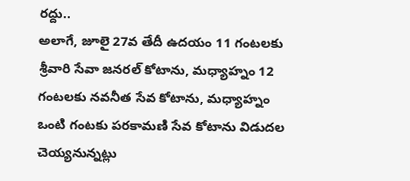రద్దు..
అలాగే, జూలై 27వ తేదీ ఉదయం 11 గంటలకు శ్రీవారి సేవా జనరల్ కోటాను, మధ్యాహ్నం 12 గంటలకు నవనీత సేవ కోటాను, మధ్యాహ్నం ఒంటి గంటకు పరకామణి సేవ కోటాను విడుదల చెయ్యనున్నట్లు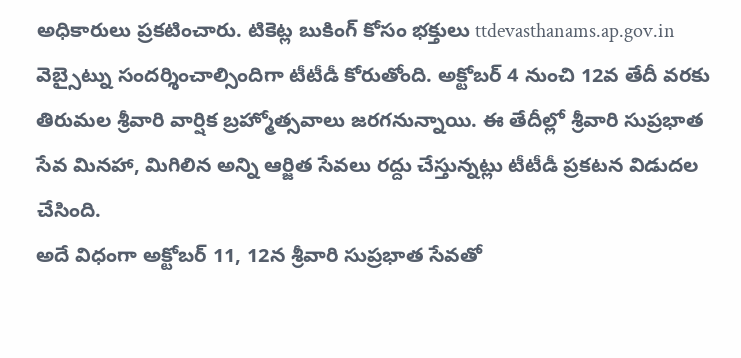అధికారులు ప్రకటించారు. టికెట్ల బుకింగ్ కోసం భక్తులు ttdevasthanams.ap.gov.in వెబ్సైట్ను సందర్శించాల్సిందిగా టీటీడీ కోరుతోంది. అక్టోబర్ 4 నుంచి 12వ తేదీ వరకు తిరుమల శ్రీవారి వార్షిక బ్రహ్మోత్సవాలు జరగనున్నాయి. ఈ తేదీల్లో శ్రీవారి సుప్రభాత సేవ మినహా, మిగిలిన అన్ని ఆర్జిత సేవలు రద్దు చేస్తున్నట్లు టీటీడీ ప్రకటన విడుదల చేసింది.
అదే విధంగా అక్టోబర్ 11, 12న శ్రీవారి సుప్రభాత సేవతో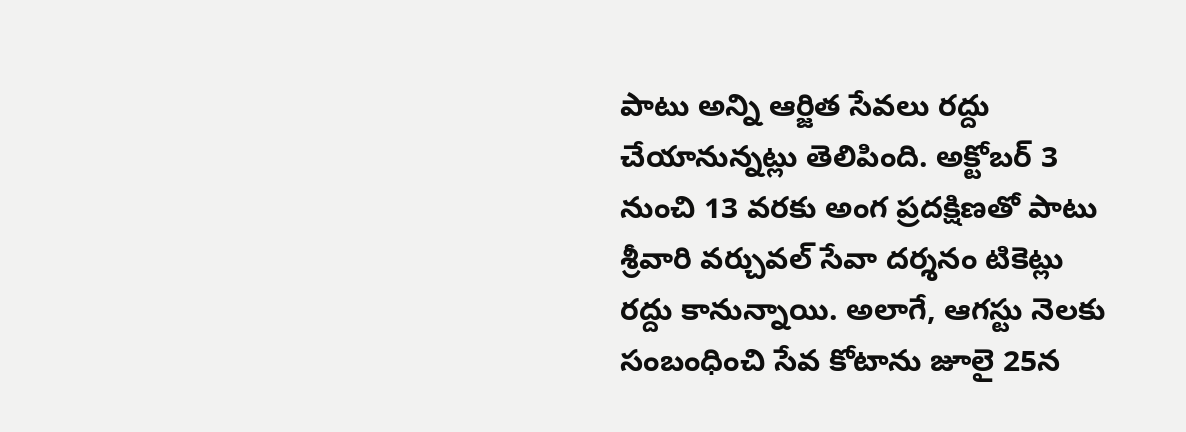పాటు అన్ని ఆర్జిత సేవలు రద్దు చేయానున్నట్లు తెలిపింది. అక్టోబర్ 3 నుంచి 13 వరకు అంగ ప్రదక్షిణతో పాటు శ్రీవారి వర్చువల్ సేవా దర్శనం టికెట్లు రద్దు కానున్నాయి. అలాగే, ఆగస్టు నెలకు సంబంధించి సేవ కోటాను జూలై 25న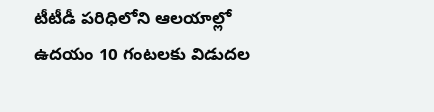టీటీడీ పరిధిలోని ఆలయాల్లో ఉదయం 10 గంటలకు విడుదల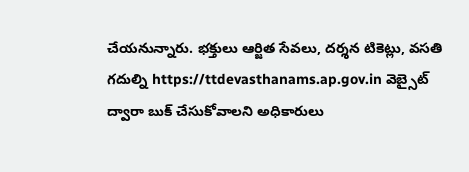చేయనున్నారు. భక్తులు ఆర్జిత సేవలు, దర్శన టికెట్లు, వసతి గదుల్ని https://ttdevasthanams.ap.gov.in వెబ్సైట్ ద్వారా బుక్ చేసుకోవాలని అధికారులు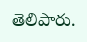తెలిపారు.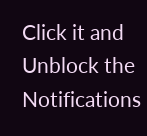Click it and Unblock the Notifications